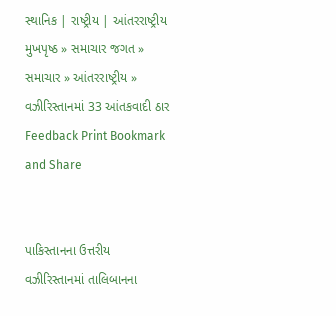સ્થાનિક | રાષ્ટ્રીય | આંતરરાષ્ટ્રીય
મુખપૃષ્ઠ » સમાચાર જગત » સમાચાર » આંતરરાષ્ટ્રીય » વઝીરિસ્તાનમાં 33 આંતકવાદી ઠાર
Feedback Print Bookmark and Share


પાકિસ્તાનના ઉત્તરીય વઝીરિસ્તાનમાં તાલિબાનના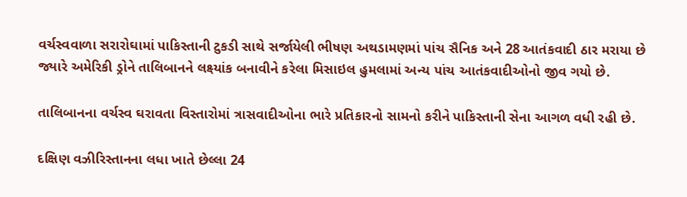વર્ચસ્વવાળા સરારોઘામાં પાકિસ્તાની ટુકડી સાથે સર્જાયેલી ભીષણ અથડામણમાં પાંચ સૈનિક અને 28 આતંકવાદી ઠાર મરાયા છે જ્યારે અમેરિકી ડ્રોને તાલિબાનને લક્ષ્યાંક બનાવીને કરેલા મિસાઇલ હુમલામાં અન્ય પાંચ આતંકવાદીઓનો જીવ ગયો છે.

તાલિબાનના વર્ચસ્વ ઘરાવતા વિસ્તારોમાં ત્રાસવાદીઓના ભારે પ્રતિકારનો સામનો કરીને પાકિસ્તાની સેના આગળ વધી રહી છે.

દક્ષિણ વઝીરિસ્તાનના લધા ખાતે છેલ્લા 24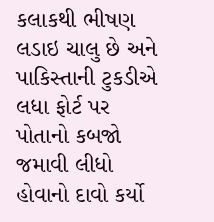કલાકથી ભીષણ લડાઇ ચાલુ છે અને પાકિસ્તાની ટુકડીએ લધા ફોર્ટ પર પોતાનો કબજો જમાવી લીધો હોવાનો દાવો કર્યો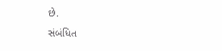છે.
સંબંધિત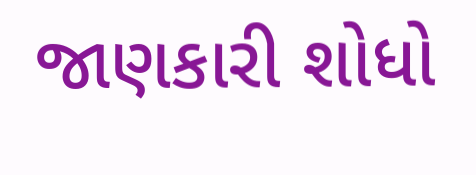જાણકારી શોધો